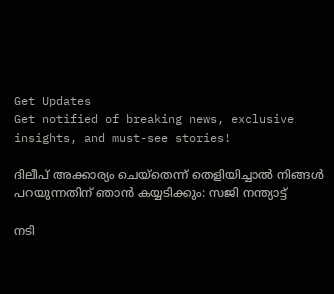Get Updates
Get notified of breaking news, exclusive insights, and must-see stories!

ദിലീപ് അക്കാര്യം ചെയ്തെന്ന് തെളിയിച്ചാല്‍ നിങ്ങള്‍ പറയുന്നതിന് ഞാന്‍ കയ്യടിക്കും: സജി നന്ത്യാട്ട്

നടി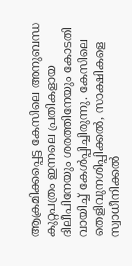ആക്രമിക്കപ്പെട്ട കേസിലെ അനുബന്ധ കുറ്റപത്രം ഇന്നലെ പ്രതികളായ ദിലീപിനേയും ശരത്തിനേയും കോടതി വായിച്ച് കേള്‍പ്പിച്ചിരുന്നു. കേസിലെ തെളിവുനശിപ്പിക്കൽ, സാക്ഷികളെ സ്വാധീനിക്കൽ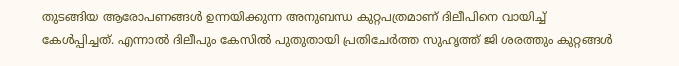തുടങ്ങിയ ആരോപണങ്ങൾ ഉന്നയിക്കുന്ന അനുബന്ധ കുറ്റപത്രമാണ് ദിലീപിനെ വായിച്ച് കേള്‍പ്പിച്ചത്. എന്നാല്‍ ദിലീപും കേസിൽ പുതുതായി പ്രതിചേർത്ത സുഹൃത്ത് ജി ശരത്തും കുറ്റങ്ങൾ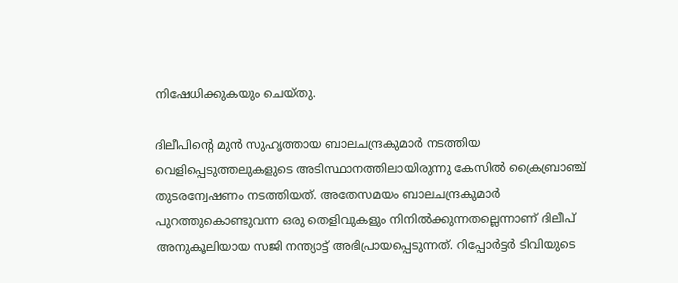നിഷേധിക്കുകയും ചെയ്തു.

ദിലീപിന്റെ മുന്‍ സുഹൃത്തായ ബാലചന്ദ്രകുമാർ നടത്തിയ വെളിപ്പെടുത്തലുകളുടെ അടിസ്ഥാനത്തിലായിരുന്നു കേസില്‍ ക്രൈബ്രാഞ്ച് തുടരന്വേഷണം നടത്തിയത്. അതേസമയം ബാലചന്ദ്രകുമാർ പുറത്തുകൊണ്ടുവന്ന ഒരു തെളിവുകളും നിനില്‍ക്കുന്നതല്ലെന്നാണ് ദിലീപ് അനുകൂലിയായ സജി നന്ത്യാട്ട് അഭിപ്രായപ്പെടുന്നത്. റിപ്പോർട്ടർ ടിവിയുടെ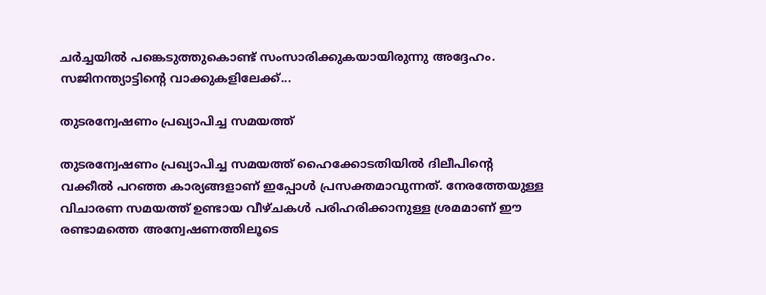ചർച്ചയില്‍ പങ്കെടുത്തുകൊണ്ട് സംസാരിക്കുകയായിരുന്നു അദ്ദേഹം. സജിനന്ത്യാട്ടിന്റെ വാക്കുകളിലേക്ക്...

തുടരന്വേഷണം പ്രഖ്യാപിച്ച സമയത്ത്

തുടരന്വേഷണം പ്രഖ്യാപിച്ച സമയത്ത് ഹൈക്കോടതിയില്‍ ദിലീപിന്റെ വക്കീല്‍ പറഞ്ഞ കാര്യങ്ങളാണ് ഇപ്പോള്‍ പ്രസക്തമാവുന്നത്. നേരത്തേയുള്ള വിചാരണ സമയത്ത് ഉണ്ടായ വീഴ്ചകള്‍ പരിഹരിക്കാനുള്ള ശ്രമമാണ് ഈ രണ്ടാമത്തെ അന്വേഷണത്തിലൂടെ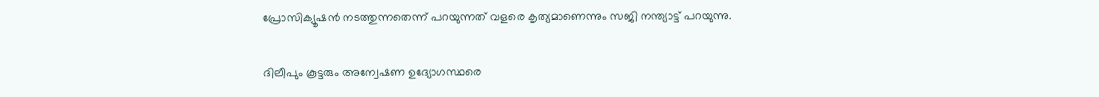പ്രോസിക്യൂഷന്‍ നടത്തുന്നതെന്ന് പറയുന്നത് വളരെ കൃത്യമാണെന്നും സജി നന്ത്യാട്ട് പറയുന്നു.

ദിലീപും കൂട്ടരും അന്വേഷണ ഉദ്യോഗസ്ഥരെ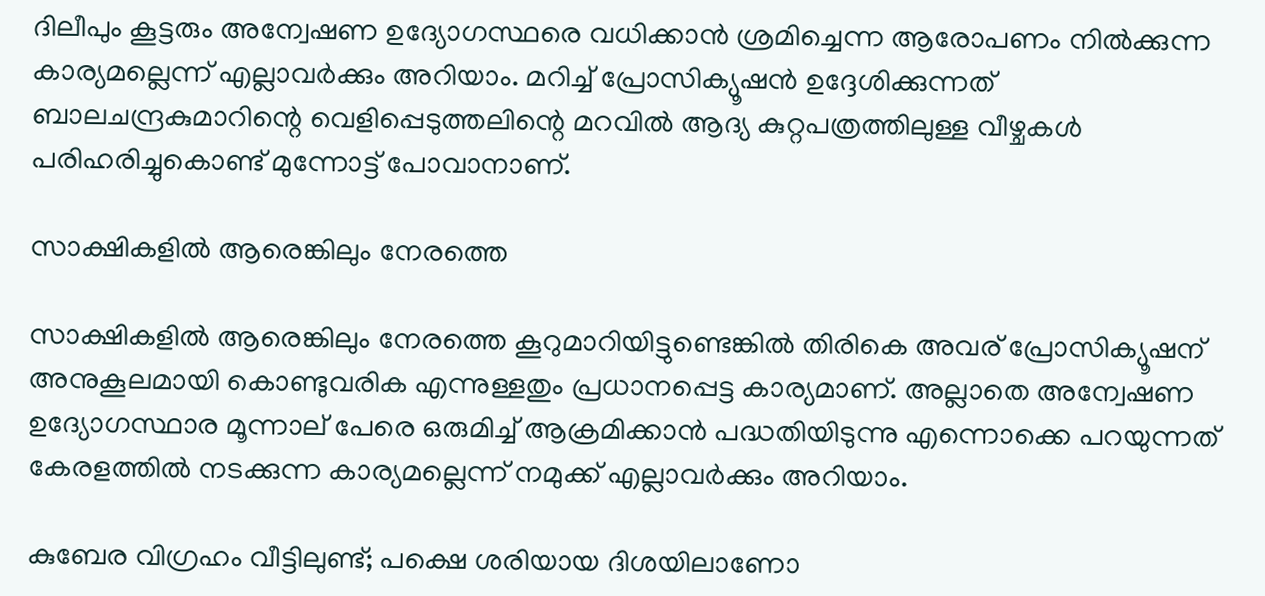ദിലീപും കൂട്ടരും അന്വേഷണ ഉദ്യോഗസ്ഥരെ വധിക്കാന്‍ ശ്രമിച്ചെന്ന ആരോപണം നില്‍ക്കുന്ന കാര്യമല്ലെന്ന് എല്ലാവർക്കും അറിയാം. മറിച്ച് പ്രോസിക്യൂഷന്‍ ഉദ്ദേശിക്കുന്നത് ബാലചന്ദ്രകുമാറിന്റെ വെളിപ്പെടുത്തലിന്റെ മറവില്‍ ആദ്യ കുറ്റപത്രത്തിലുള്ള വീഴ്ചകള്‍ പരിഹരിച്ചുകൊണ്ട് മുന്നോട്ട് പോവാനാണ്.

സാക്ഷികളില്‍ ആരെങ്കിലും നേരത്തെ

സാക്ഷികളില്‍ ആരെങ്കിലും നേരത്തെ കൂറുമാറിയിട്ടുണ്ടെങ്കില്‍ തിരികെ അവര് പ്രോസിക്യൂഷന് അനുകൂലമായി കൊണ്ടുവരിക എന്നുള്ളതും പ്രധാനപ്പെട്ട കാര്യമാണ്. അല്ലാതെ അന്വേഷണ ഉദ്യോഗസ്ഥാര മൂന്നാല് പേരെ ഒരുമിച്ച് ആക്രമിക്കാന്‍ പദ്ധതിയിടുന്നു എന്നൊക്കെ പറയുന്നത് കേരളത്തില്‍ നടക്കുന്ന കാര്യമല്ലെന്ന് നമുക്ക് എല്ലാവർക്കും അറിയാം.

കുബേര വിഗ്രഹം വീട്ടിലുണ്ട്; പക്ഷെ ശരിയായ ദിശയിലാണോ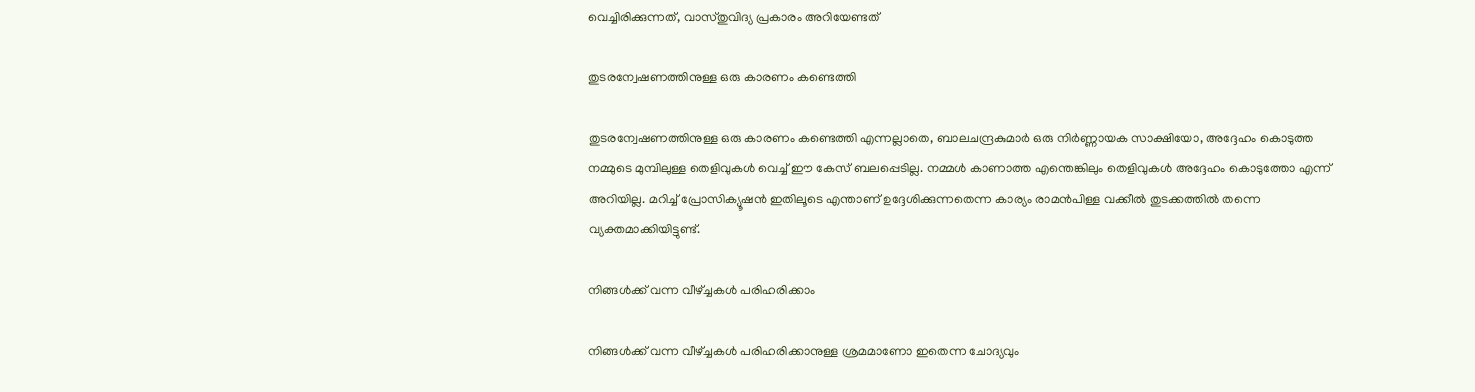വെച്ചിരിക്കുന്നത്, വാസ്തുവിദ്യ പ്രകാരം അറിയേണ്ടത്

തുടരന്വേഷണത്തിനുള്ള ഒരു കാരണം കണ്ടെത്തി

തുടരന്വേഷണത്തിനുള്ള ഒരു കാരണം കണ്ടെത്തി എന്നല്ലാതെ, ബാലചന്ദ്രകുമാർ ഒരു നിർണ്ണായക സാക്ഷിയോ, അദ്ദേഹം കൊടുത്ത നമ്മുടെ മുമ്പിലുള്ള തെളിവുകള്‍ വെച്ച് ഈ കേസ് ബലപ്പെടില്ല. നമ്മള്‍ കാണാത്ത എന്തെങ്കിലും തെളിവുകള്‍ അദ്ദേഹം കൊടുത്തോ എന്ന് അറിയില്ല. മറിച്ച് പ്രോസിക്യൂഷന്‍ ഇതിലൂടെ എന്താണ് ഉദ്ദേശിക്കുന്നതെന്ന കാര്യം രാമന്‍പിള്ള വക്കീല്‍ തുടക്കത്തില്‍ തന്നെ വ്യക്തമാക്കിയിട്ടുണ്ട്.

നിങ്ങള്‍ക്ക് വന്ന വീഴ്ച്ചകള്‍ പരിഹരിക്കാം

നിങ്ങള്‍ക്ക് വന്ന വീഴ്ച്ചകള്‍ പരിഹരിക്കാനുള്ള ശ്രമമാണോ ഇതെന്ന ചോദ്യവും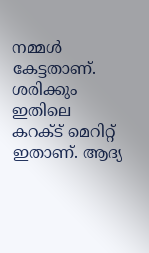നമ്മള്‍ കേട്ടതാണ്. ശരിക്കും ഇതിലെ കറക്ട് മെറിറ്റ് ഇതാണ്. ആദ്യ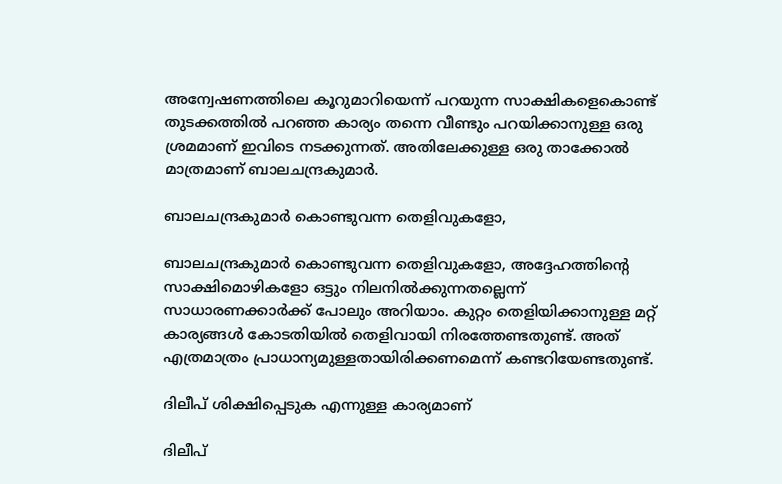അന്വേഷണത്തിലെ കൂറുമാറിയെന്ന് പറയുന്ന സാക്ഷികളെകൊണ്ട് തുടക്കത്തില്‍ പറഞ്ഞ കാര്യം തന്നെ വീണ്ടും പറയിക്കാനുള്ള ഒരു ശ്രമമാണ് ഇവിടെ നടക്കുന്നത്. അതിലേക്കുള്ള ഒരു താക്കോല്‍ മാത്രമാണ് ബാലചന്ദ്രകുമാർ.

ബാലചന്ദ്രകുമാർ കൊണ്ടുവന്ന തെളിവുകളോ,

ബാലചന്ദ്രകുമാർ കൊണ്ടുവന്ന തെളിവുകളോ, അദ്ദേഹത്തിന്റെ സാക്ഷിമൊഴികളോ ഒട്ടും നിലനില്‍ക്കുന്നതല്ലെന്ന് സാധാരണക്കാർക്ക് പോലും അറിയാം. കുറ്റം തെളിയിക്കാനുള്ള മറ്റ് കാര്യങ്ങള്‍ കോടതിയില്‍ തെളിവായി നിരത്തേണ്ടതുണ്ട്. അത് എത്രമാത്രം പ്രാധാന്യമുള്ളതായിരിക്കണമെന്ന് കണ്ടറിയേണ്ടതുണ്ട്.

ദിലീപ് ശിക്ഷിപ്പെടുക എന്നുള്ള കാര്യമാണ്

ദിലീപ്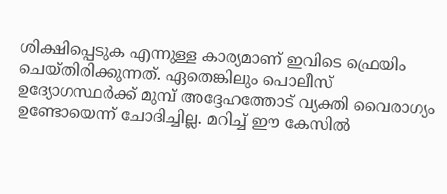ശിക്ഷിപ്പെടുക എന്നുള്ള കാര്യമാണ് ഇവിടെ ഫ്രെയിം ചെയ്തിരിക്കുന്നത്. ഏതെങ്കിലും പൊലീസ് ഉദ്യോഗസ്ഥർക്ക് മുമ്പ് അദ്ദേഹത്തോട് വ്യക്തി വൈരാഗ്യം ഉണ്ടോയെന്ന് ചോദിച്ചില്ല. മറിച്ച് ഈ കേസില്‍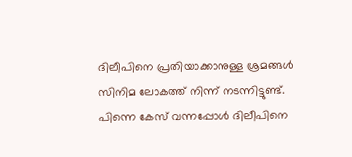ദിലീപിനെ പ്രതിയാക്കാനുള്ള ശ്രമങ്ങള്‍ സിനിമ ലോകത്ത് നിന്ന് നടന്നിട്ടുണ്ട്. പിന്നെ കേസ് വന്നപ്പോള്‍ ദിലീപിനെ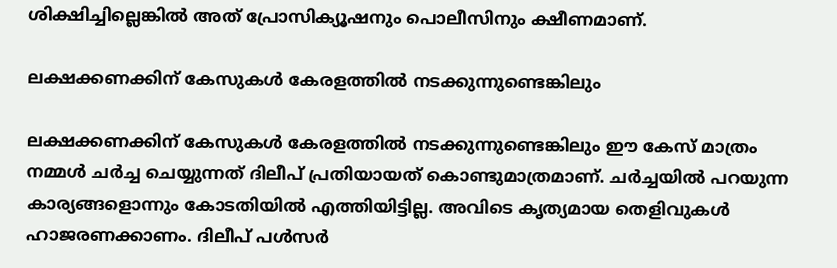ശിക്ഷിച്ചില്ലെങ്കില്‍ അത് പ്രോസിക്യൂഷനും പൊലീസിനും ക്ഷീണമാണ്.

ലക്ഷക്കണക്കിന് കേസുകള്‍ കേരളത്തില്‍ നടക്കുന്നുണ്ടെങ്കിലും

ലക്ഷക്കണക്കിന് കേസുകള്‍ കേരളത്തില്‍ നടക്കുന്നുണ്ടെങ്കിലും ഈ കേസ് മാത്രം നമ്മള്‍ ചർച്ച ചെയ്യുന്നത് ദിലീപ് പ്രതിയായത് കൊണ്ടുമാത്രമാണ്. ചർച്ചയില്‍ പറയുന്ന കാര്യങ്ങളൊന്നും കോടതിയില്‍ എത്തിയിട്ടില്ല. അവിടെ കൃത്യമായ തെളിവുകള്‍ ഹാജരണക്കാണം. ദിലീപ് പള്‍സർ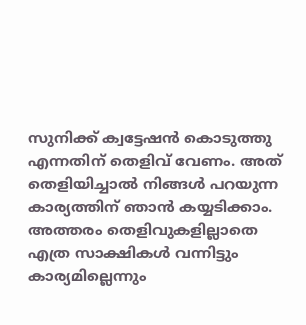സുനിക്ക് ക്വട്ടേഷന്‍ കൊടുത്തു എന്നതിന് തെളിവ് വേണം. അത് തെളിയിച്ചാല്‍ നിങ്ങള്‍ പറയുന്ന കാര്യത്തിന് ഞാന്‍ കയ്യടിക്കാം. അത്തരം തെളിവുകളില്ലാതെ എത്ര സാക്ഷികള്‍ വന്നിട്ടും കാര്യമില്ലെന്നും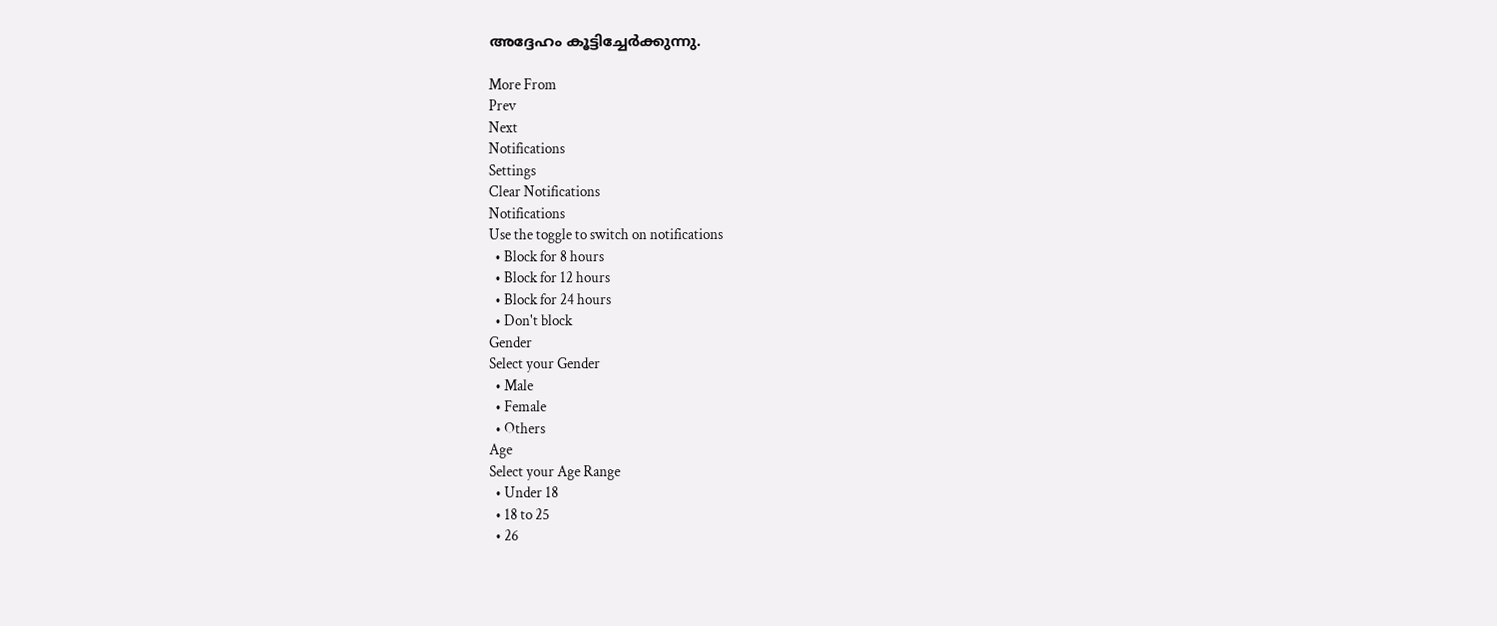അദ്ദേഹം കൂട്ടിച്ചേർക്കുന്നു.

More From
Prev
Next
Notifications
Settings
Clear Notifications
Notifications
Use the toggle to switch on notifications
  • Block for 8 hours
  • Block for 12 hours
  • Block for 24 hours
  • Don't block
Gender
Select your Gender
  • Male
  • Female
  • Others
Age
Select your Age Range
  • Under 18
  • 18 to 25
  • 26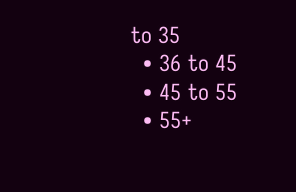to 35
  • 36 to 45
  • 45 to 55
  • 55+